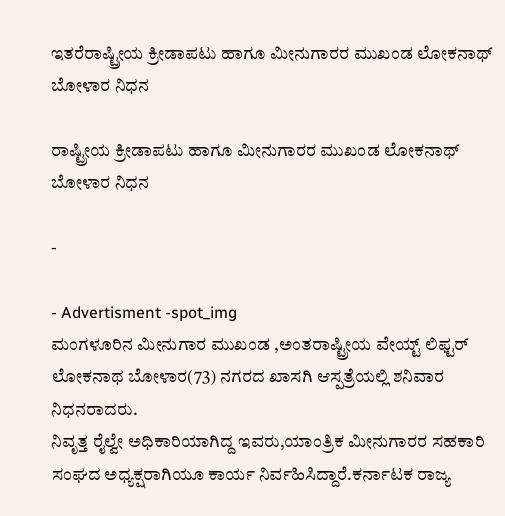ಇತರೆರಾಷ್ಟ್ರೀಯ ಕ್ರೀಡಾಪಟು ಹಾಗೂ ಮೀನುಗಾರರ ಮುಖಂಡ ಲೋಕನಾಥ್ ಬೋಳಾರ ನಿಧನ

ರಾಷ್ಟ್ರೀಯ ಕ್ರೀಡಾಪಟು ಹಾಗೂ ಮೀನುಗಾರರ ಮುಖಂಡ ಲೋಕನಾಥ್ ಬೋಳಾರ ನಿಧನ

-

- Advertisment -spot_img
ಮಂಗಳೂರಿನ ಮೀನುಗಾರ ಮುಖಂಡ ,ಅಂತರಾಷ್ಟ್ರೀಯ ವೇಯ್ಟ್ ಲಿಫ್ಟರ್ ಲೋಕನಾಥ ಬೋಳಾರ(73) ನಗರದ ಖಾಸಗಿ ಆಸ್ಪತ್ರೆಯಲ್ಲಿ ಶನಿವಾರ ನಿಧನರಾದರು.
ನಿವೃತ್ತ ರೈಲ್ವೇ ಅಧಿಕಾರಿಯಾಗಿದ್ದ ಇವರು,ಯಾಂತ್ರಿಕ ಮೀನುಗಾರರ ಸಹಕಾರಿ ಸಂಘದ ಅಧ್ಯಕ್ಷರಾಗಿಯೂ ಕಾರ್ಯ ನಿರ್ವಹಿಸಿದ್ದಾರೆ.ಕರ್ನಾಟಕ ರಾಜ್ಯ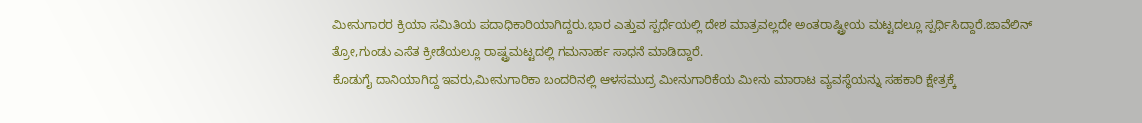ಮೀನುಗಾರರ ಕ್ರಿಯಾ ಸಮಿತಿಯ ಪದಾಧಿಕಾರಿಯಾಗಿದ್ದರು.ಭಾರ ಎತ್ತುವ ಸ್ಪರ್ಧೆಯಲ್ಲಿ ದೇಶ ಮಾತ್ರವಲ್ಲದೇ ಅಂತರಾಷ್ಟ್ರೀಯ ಮಟ್ಟದಲ್ಲೂ ಸ್ಪರ್ಧಿಸಿದ್ದಾರೆ.ಜಾವೆಲಿನ್ ತ್ರೋ,ಗುಂಡು ಎಸೆತ ಕ್ರೀಡೆಯಲ್ಲೂ ರಾಷ್ಟ್ರಮಟ್ಟದಲ್ಲಿ ಗಮನಾರ್ಹ ಸಾಧನೆ ಮಾಡಿದ್ದಾರೆ.
ಕೊಡುಗೈ ದಾನಿಯಾಗಿದ್ದ ಇವರು,ಮೀನುಗಾರಿಕಾ ಬಂದರಿನಲ್ಲಿ ಆಳಸಮುದ್ರ ಮೀನುಗಾರಿಕೆಯ ಮೀನು ಮಾರಾಟ ವ್ಯವಸ್ಥೆಯನ್ನು ಸಹಕಾರಿ ಕ್ಷೇತ್ರಕ್ಕೆ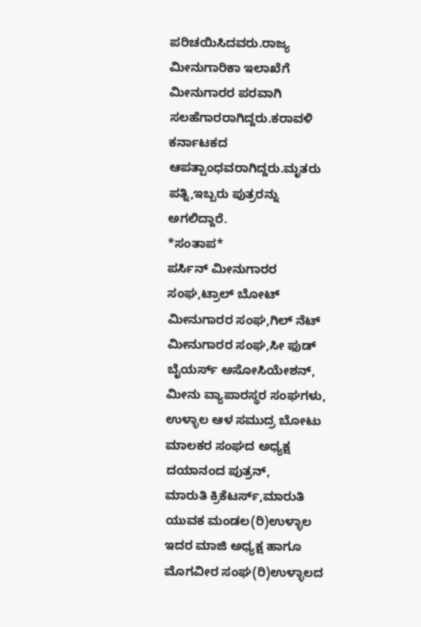ಪರಿಚಯಿಸಿದವರು.ರಾಜ್ಯ ಮೀನುಗಾರಿಕಾ ಇಲಾಖೆಗೆ ಮೀನುಗಾರರ ಪರವಾಗಿ ಸಲಹೆಗಾರರಾಗಿದ್ದರು.ಕರಾವಳಿ ಕರ್ನಾಟಕದ ಆಪತ್ಪಾಂಧವರಾಗಿದ್ದರು.ಮೃತರು ಪತ್ನಿ,ಇಬ್ಬರು ಪುತ್ರರನ್ನು ಅಗಲಿದ್ದಾರೆ.
*ಸಂತಾಪ*
ಪರ್ಸಿನ್ ಮೀನುಗಾರರ ಸಂಘ,ಟ್ರಾಲ್ ಬೋಟ್ ಮೀನುಗಾರರ ಸಂಘ,ಗಿಲ್ ನೆಟ್ ಮೀನುಗಾರರ ಸಂಘ,ಸೀ ಫುಡ್ ಬೈಯರ್ಸ್ ಅಸೋಸಿಯೇಶನ್, ಮೀನು ವ್ಯಾಪಾರಸ್ಥರ ಸಂಘಗಳು,
ಉಳ್ಳಾಲ ಆಳ ಸಮುದ್ರ ಬೋಟು ಮಾಲಕರ ಸಂಘದ ಅಧ್ಯಕ್ಷ ದಯಾನಂದ ಪುತ್ರನ್,
ಮಾರುತಿ ಕ್ರಿಕೆಟರ್ಸ್,ಮಾರುತಿ ಯುವಕ ಮಂಡಲ(ರಿ)ಉಳ್ಳಾಲ ಇದರ ಮಾಜಿ ಅಧ್ಯಕ್ಷ ಹಾಗೂ ಮೊಗವೀರ ಸಂಘ(ರಿ)ಉಳ್ಳಾಲದ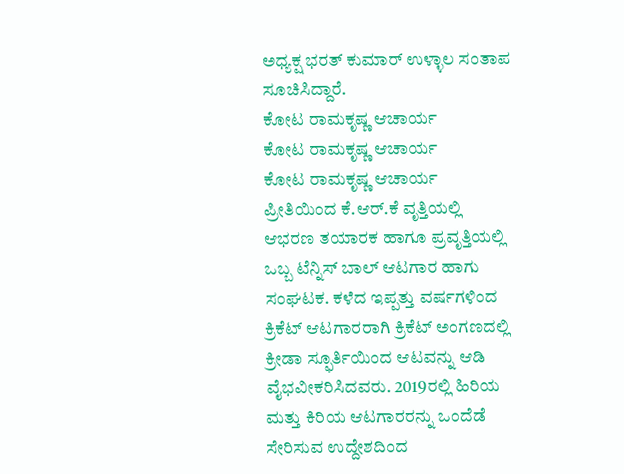ಅಧ್ಯಕ್ಷ ಭರತ್ ಕುಮಾರ್ ಉಳ್ಳಾಲ ಸಂತಾಪ ಸೂಚಿಸಿದ್ದಾರೆ.
ಕೋಟ ರಾಮಕೃಷ್ಣ ಆಚಾರ್ಯ
ಕೋಟ ರಾಮಕೃಷ್ಣ ಆಚಾರ್ಯ
ಕೋಟ ರಾಮಕೃಷ್ಣ ಆಚಾರ್ಯ ಪ್ರೀತಿಯಿಂದ ಕೆ.ಆರ್.ಕೆ ವೃತ್ತಿಯಲ್ಲಿ ಆಭರಣ ತಯಾರಕ ಹಾಗೂ ಪ್ರವೃತ್ತಿಯಲ್ಲಿ ಒಬ್ಬ ಟೆನ್ನಿಸ್ ಬಾಲ್ ಆಟಗಾರ ಹಾಗು ಸಂಘಟಕ. ಕಳೆದ ಇಪ್ಪತ್ತು ವರ್ಷಗಳಿಂದ ಕ್ರಿಕೆಟ್ ಆಟಗಾರರಾಗಿ ಕ್ರಿಕೆಟ್ ಅಂಗಣದಲ್ಲಿ ಕ್ರೀಡಾ ಸ್ಫೂರ್ತಿಯಿಂದ ಆಟವನ್ನು ಆಡಿ ವೈಭವೀಕರಿಸಿದವರು. 2019ರಲ್ಲಿ ಹಿರಿಯ ಮತ್ತು ಕಿರಿಯ ಆಟಗಾರರನ್ನು ಒಂದೆಡೆ ಸೇರಿಸುವ ಉದ್ದೇಶದಿಂದ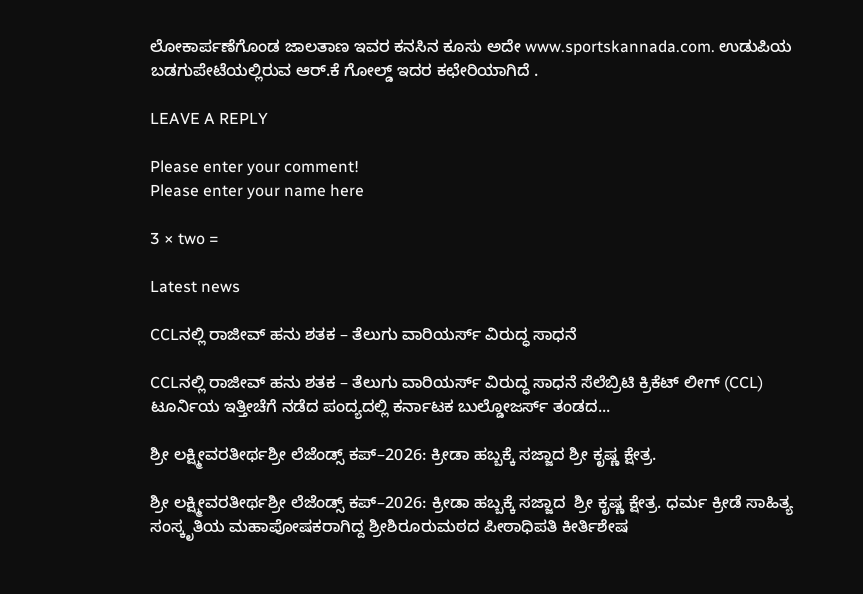ಲೋಕಾರ್ಪಣೆಗೊಂಡ ಜಾಲತಾಣ ಇವರ ಕನಸಿನ ಕೂಸು ಅದೇ www.sportskannada.com. ಉಡುಪಿಯ ಬಡಗುಪೇಟೆಯಲ್ಲಿರುವ ಆರ್.ಕೆ ಗೋಲ್ಡ್ ಇದರ ಕಛೇರಿಯಾಗಿದೆ .

LEAVE A REPLY

Please enter your comment!
Please enter your name here

3 × two =

Latest news

CCLನಲ್ಲಿ ರಾಜೀವ್ ಹನು ಶತಕ – ತೆಲುಗು ವಾರಿಯರ್ಸ್ ವಿರುದ್ಧ ಸಾಧನೆ

CCLನಲ್ಲಿ ರಾಜೀವ್ ಹನು ಶತಕ – ತೆಲುಗು ವಾರಿಯರ್ಸ್ ವಿರುದ್ಧ ಸಾಧನೆ ಸೆಲೆಬ್ರಿಟಿ ಕ್ರಿಕೆಟ್ ಲೀಗ್ (CCL) ಟೂರ್ನಿಯ ಇತ್ತೀಚೆಗೆ ನಡೆದ ಪಂದ್ಯದಲ್ಲಿ ಕರ್ನಾಟಕ ಬುಲ್ಡೋಜರ್ಸ್ ತಂಡದ...

ಶ್ರೀ ಲಕ್ಷ್ಮೀವರತೀರ್ಥಶ್ರೀ ಲೆಜೆಂಡ್ಸ್ ಕಪ್–2026: ಕ್ರೀಡಾ ಹಬ್ಬಕ್ಕೆ ಸಜ್ಜಾದ ಶ್ರೀ ಕೃಷ್ಣ ಕ್ಷೇತ್ರ.

ಶ್ರೀ ಲಕ್ಷ್ಮೀವರತೀರ್ಥಶ್ರೀ ಲೆಜೆಂಡ್ಸ್ ಕಪ್–2026: ಕ್ರೀಡಾ ಹಬ್ಬಕ್ಕೆ ಸಜ್ಜಾದ  ಶ್ರೀ ಕೃಷ್ಣ ಕ್ಷೇತ್ರ. ಧರ್ಮ ಕ್ರೀಡೆ ಸಾಹಿತ್ಯ ಸಂಸ್ಕೃತಿಯ ಮಹಾಪೋಷಕರಾಗಿದ್ದ ಶ್ರೀಶಿರೂರುಮಠದ ಪೀಠಾಧಿಪತಿ ಕೀರ್ತಿಶೇಷ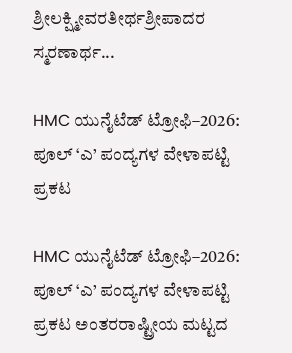ಶ್ರೀಲಕ್ಷ್ಮೀವರತೀರ್ಥಶ್ರೀಪಾದರ ಸ್ಮರಣಾರ್ಥ...

HMC ಯುನೈಟೆಡ್ ಟ್ರೋಫಿ–2026: ಪೂಲ್ ‘ಎ’ ಪಂದ್ಯಗಳ ವೇಳಾಪಟ್ಟಿ ಪ್ರಕಟ

HMC ಯುನೈಟೆಡ್ ಟ್ರೋಫಿ–2026: ಪೂಲ್ ‘ಎ’ ಪಂದ್ಯಗಳ ವೇಳಾಪಟ್ಟಿ ಪ್ರಕಟ ಅಂತರರಾಷ್ಟ್ರೀಯ ಮಟ್ಟದ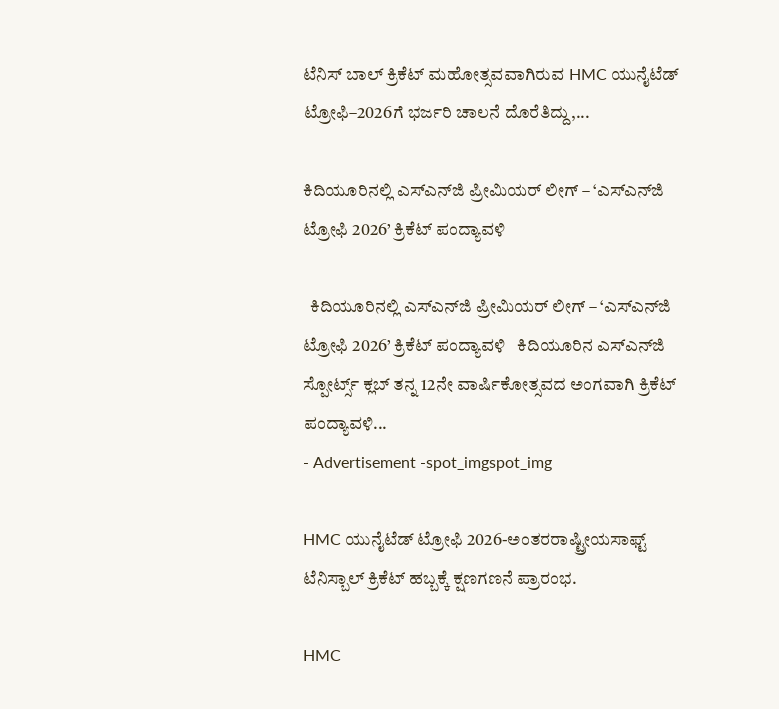ಟೆನಿಸ್ ಬಾಲ್ ಕ್ರಿಕೆಟ್ ಮಹೋತ್ಸವವಾಗಿರುವ HMC ಯುನೈಟೆಡ್ ಟ್ರೋಫಿ–2026ಗೆ ಭರ್ಜರಿ ಚಾಲನೆ ದೊರೆತಿದ್ದು,...

ಕಿದಿಯೂರಿನಲ್ಲಿ ಎಸ್‌ಎನ್‌ಜಿ ಪ್ರೀಮಿಯರ್ ಲೀಗ್ – ‘ಎಸ್‌ಎನ್‌ಜಿ ಟ್ರೋಫಿ 2026’ ಕ್ರಿಕೆಟ್ ಪಂದ್ಯಾವಳಿ

  ಕಿದಿಯೂರಿನಲ್ಲಿ ಎಸ್‌ಎನ್‌ಜಿ ಪ್ರೀಮಿಯರ್ ಲೀಗ್ – ‘ಎಸ್‌ಎನ್‌ಜಿ ಟ್ರೋಫಿ 2026’ ಕ್ರಿಕೆಟ್ ಪಂದ್ಯಾವಳಿ   ಕಿದಿಯೂರಿನ ಎಸ್‌ಎನ್‌ಜಿ ಸ್ಪೋರ್ಟ್ಸ್ ಕ್ಲಬ್ ತನ್ನ 12ನೇ ವಾರ್ಷಿಕೋತ್ಸವದ ಅಂಗವಾಗಿ ಕ್ರಿಕೆಟ್ ಪಂದ್ಯಾವಳಿ...
- Advertisement -spot_imgspot_img

HMC ಯುನೈಟೆಡ್ ಟ್ರೋಫಿ 2026-ಅಂತರರಾಷ್ಟ್ರೀಯಸಾಫ್ಟ್ ಟೆನಿಸ್ಬಾಲ್ ಕ್ರಿಕೆಟ್ ಹಬ್ಬಕ್ಕೆ ಕ್ಷಣಗಣನೆ ಪ್ರಾರಂಭ.

HMC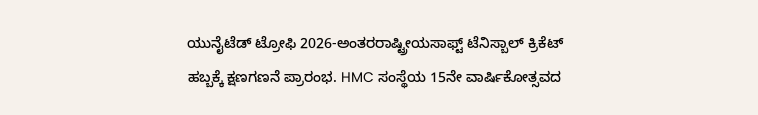ಯುನೈಟೆಡ್ ಟ್ರೋಫಿ 2026-ಅಂತರರಾಷ್ಟ್ರೀಯಸಾಫ್ಟ್ ಟೆನಿಸ್ಬಾಲ್ ಕ್ರಿಕೆಟ್ ಹಬ್ಬಕ್ಕೆ ಕ್ಷಣಗಣನೆ ಪ್ರಾರಂಭ. HMC ಸಂಸ್ಥೆಯ 15ನೇ ವಾರ್ಷಿಕೋತ್ಸವದ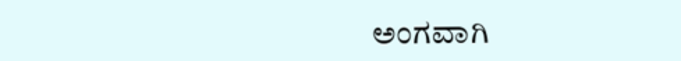ಅಂಗವಾಗಿ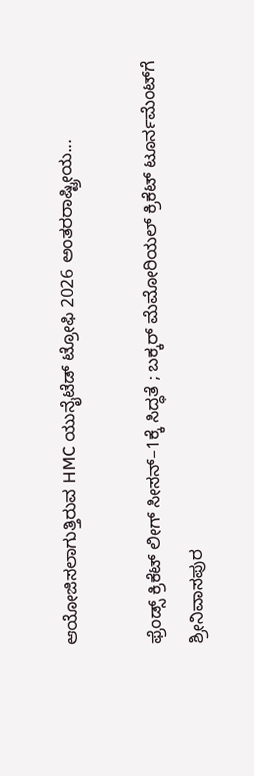ಆಯೋಜಿಸಲಾಗುತ್ತಿರುವ HMC ಯುನೈಟೆಡ್ ಟ್ರೋಫಿ 2026 ಅಂತರರಾಷ್ಟ್ರೀಯ...

ಫ್ರೆಂಡ್ಸ್ ಕ್ರಿಕೆಟ್ ಲೀಗ್ ಸೀಸನ್–1ಕ್ಕೆ ಸಿದ್ಧತೆ ; ಬಕ್ಕರ್ ಮೆಮೋರಿಯಲ್ ಕ್ರಿಕೆಟ್ ಟೂರ್ನಮೆಂಟ್‌ಗೆ ಶ್ರೀನಿವಾಸಪುರ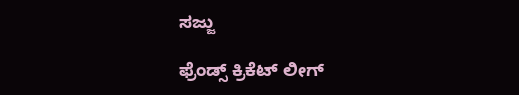ಸಜ್ಜು

ಫ್ರೆಂಡ್ಸ್ ಕ್ರಿಕೆಟ್ ಲೀಗ್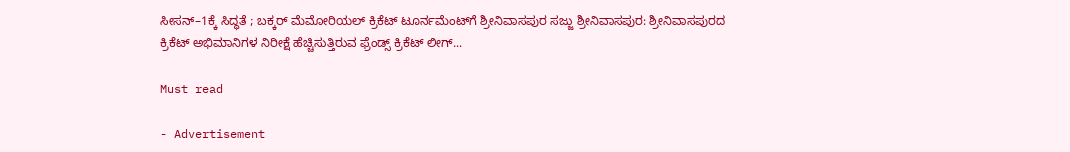ಸೀಸನ್–1ಕ್ಕೆ ಸಿದ್ಧತೆ ; ಬಕ್ಕರ್ ಮೆಮೋರಿಯಲ್ ಕ್ರಿಕೆಟ್ ಟೂರ್ನಮೆಂಟ್‌ಗೆ ಶ್ರೀನಿವಾಸಪುರ ಸಜ್ಜು ಶ್ರೀನಿವಾಸಪುರ: ಶ್ರೀನಿವಾಸಪುರದ ಕ್ರಿಕೆಟ್ ಅಭಿಮಾನಿಗಳ ನಿರೀಕ್ಷೆ ಹೆಚ್ಚಿಸುತ್ತಿರುವ ಫ್ರೆಂಡ್ಸ್ ಕ್ರಿಕೆಟ್ ಲೀಗ್...

Must read

- Advertisement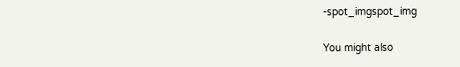-spot_imgspot_img

You might also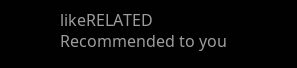likeRELATED
Recommended to you